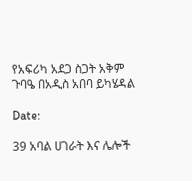የአፍሪካ አደጋ ስጋት አቅም ጉባዔ በአዲስ አበባ ይካሄዳል

Date:

39 አባል ሀገራት እና ሌሎች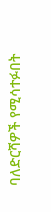ባለድርሻዎች የሚሳተፉበት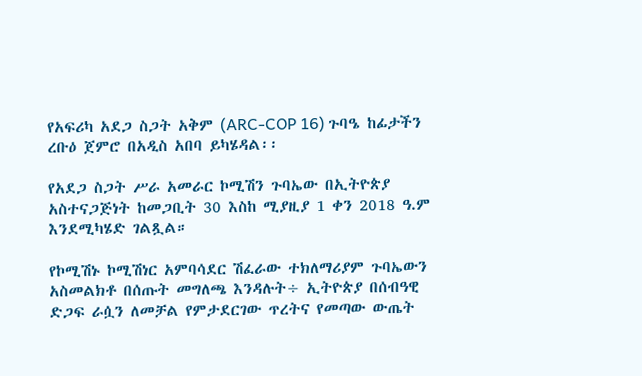የአፍሪካ አደጋ ስጋት አቅም (ARC-COP 16) ጉባዔ ከፊታችን ረቡዕ ጀምሮ በአዲስ አበባ ይካሄዳል፡፡

የአደጋ ስጋት ሥራ አመራር ኮሚሽን ጉባኤው በኢትዮጵያ አስተናጋጅነት ከመጋቢት 30 እስከ ሚያዚያ 1 ቀን 2018 ዓ.ም እንደሚካሄድ ገልጿል።

የኮሚሽኑ ኮሚሽነር አምባሳደር ሽፈራው ተክለማሪያም ጉባኤውን አስመልክቶ በሰጡት መግለጫ እንዳሉት÷ ኢትዮጵያ በሰብዓዊ ድጋፍ ራሷን ለመቻል የምታደርገው ጥረትና የመጣው ውጤት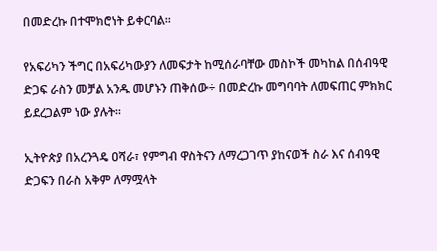በመድረኩ በተሞክሮነት ይቀርባል።

የአፍሪካን ችግር በአፍሪካውያን ለመፍታት ከሚሰራባቸው መስኮች መካከል በሰብዓዊ ድጋፍ ራስን መቻል አንዱ መሆኑን ጠቅሰው÷ በመድረኩ መግባባት ለመፍጠር ምክክር ይደረጋልም ነው ያሉት።

ኢትዮጵያ በአረንጓዴ ዐሻራ፣ የምግብ ዋስትናን ለማረጋገጥ ያከናወች ስራ እና ሰብዓዊ ድጋፍን በራስ አቅም ለማሟላት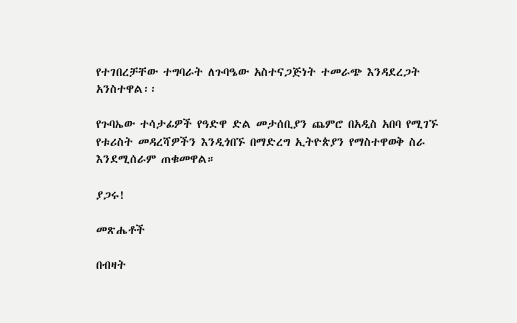የተገበረቻቸው ተግባራት ለጉባዔው አስተናጋጅነት ተመራጭ እንዳደረጋት አንስተዋል፡፡

የጉባኤው ተሳታፊዎች የዓድዋ ድል መታሰቢያን ጨምሮ በአዲስ አበባ የሚገኙ የቱሪስት መዳረሻዎችን እንዲጎበኙ በማድረግ ኢትዮጵያን የማስተዋወቅ ስራ እንደሚሰራም ጠቁመዋል።

ያጋሩ!

መጽሔቶች

በብዛት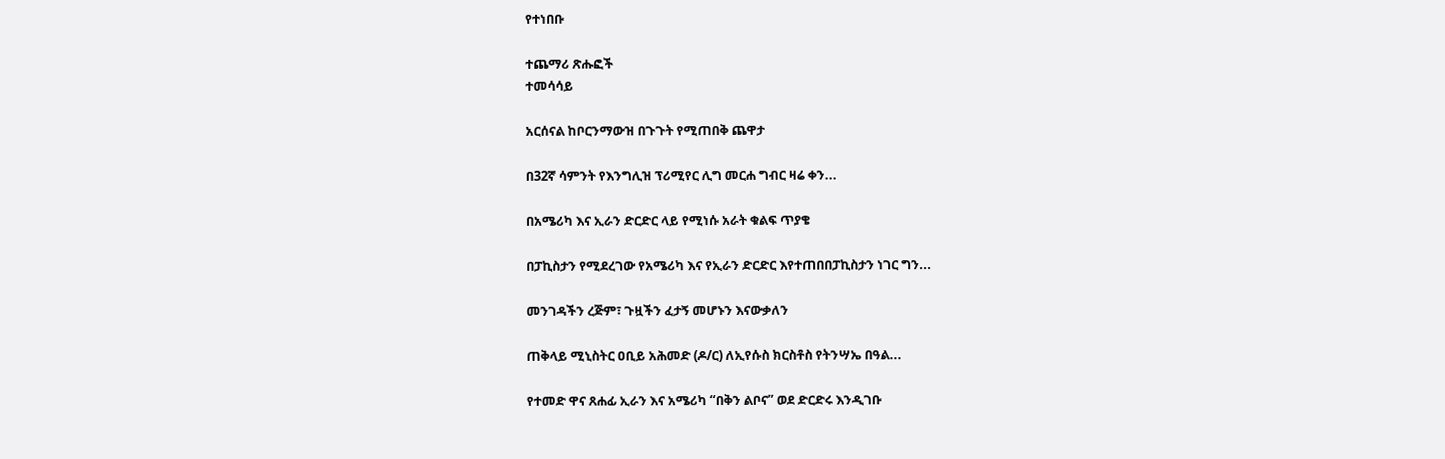የተነበቡ

ተጨማሪ ጽሑፎች
ተመሳሳይ

አርሰናል ከቦርንማውዝ በጉጉት የሚጠበቅ ጨዋታ

በ32ኛ ሳምንት የእንግሊዝ ፕሪሚየር ሊግ መርሐ ግብር ዛሬ ቀን...

በአሜሪካ እና ኢራን ድርድር ላይ የሚነሱ አራት ቁልፍ ጥያቄ

በፓኪስታን የሚደረገው የአሜሪካ እና የኢራን ድርድር እየተጠበበፓኪስታን ነገር ግን...

መንገዳችን ረጅም፣ ጉዟችን ፈታኝ መሆኑን እናውቃለን

ጠቅላይ ሚኒስትር ዐቢይ አሕመድ (ዶ/ር) ለኢየሱስ ክርስቶስ የትንሣኤ በዓል...

የተመድ ዋና ጸሐፊ ኢራን እና አሜሪካ “በቅን ልቦና” ወደ ድርድሩ እንዲገቡ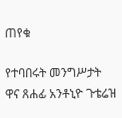ጠየቁ

የተባበሩት መንግሥታት ዋና ጸሐፊ አንቶኒዮ ጉቴሬዝ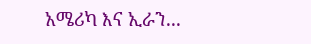አሜሪካ እና ኢራን...